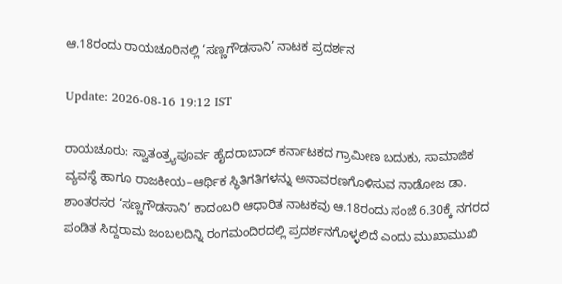ಆ.18ರಂದು ರಾಯಚೂರಿನಲ್ಲಿ ‘ಸಣ್ಣಗೌಡಸಾನಿ’ ನಾಟಕ ಪ್ರದರ್ಶನ

Update: 2026-08-16 19:12 IST

ರಾಯಚೂರು: ಸ್ವಾತಂತ್ರ್ಯಪೂರ್ವ ಹೈದರಾಬಾದ್ ಕರ್ನಾಟಕದ ಗ್ರಾಮೀಣ ಬದುಕು, ಸಾಮಾಜಿಕ ವ್ಯವಸ್ಥೆ ಹಾಗೂ ರಾಜಕೀಯ–ಆರ್ಥಿಕ ಸ್ಥಿತಿಗತಿಗಳನ್ನು ಅನಾವರಣಗೊಳಿಸುವ ನಾಡೋಜ ಡಾ. ಶಾಂತರಸರ ‘ಸಣ್ಣಗೌಡಸಾನಿ’ ಕಾದಂಬರಿ ಆಧಾರಿತ ನಾಟಕವು ಆ.18ರಂದು ಸಂಜೆ 6.30ಕ್ಕೆ ನಗರದ ಪಂಡಿತ ಸಿದ್ದರಾಮ ಜಂಬಲದಿನ್ನಿ ರಂಗಮಂದಿರದಲ್ಲಿ ಪ್ರದರ್ಶನಗೊಳ್ಳಲಿದೆ ಎಂದು ಮುಖಾಮುಖಿ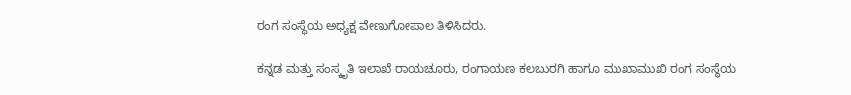ರಂಗ ಸಂಸ್ಥೆಯ ಅಧ್ಯಕ್ಷ ವೇಣುಗೋಪಾಲ ತಿಳಿಸಿದರು.

ಕನ್ನಡ ಮತ್ತು ಸಂಸ್ಕೃತಿ ಇಲಾಖೆ ರಾಯಚೂರು, ರಂಗಾಯಣ ಕಲಬುರಗಿ ಹಾಗೂ ಮುಖಾಮುಖಿ ರಂಗ ಸಂಸ್ಥೆಯ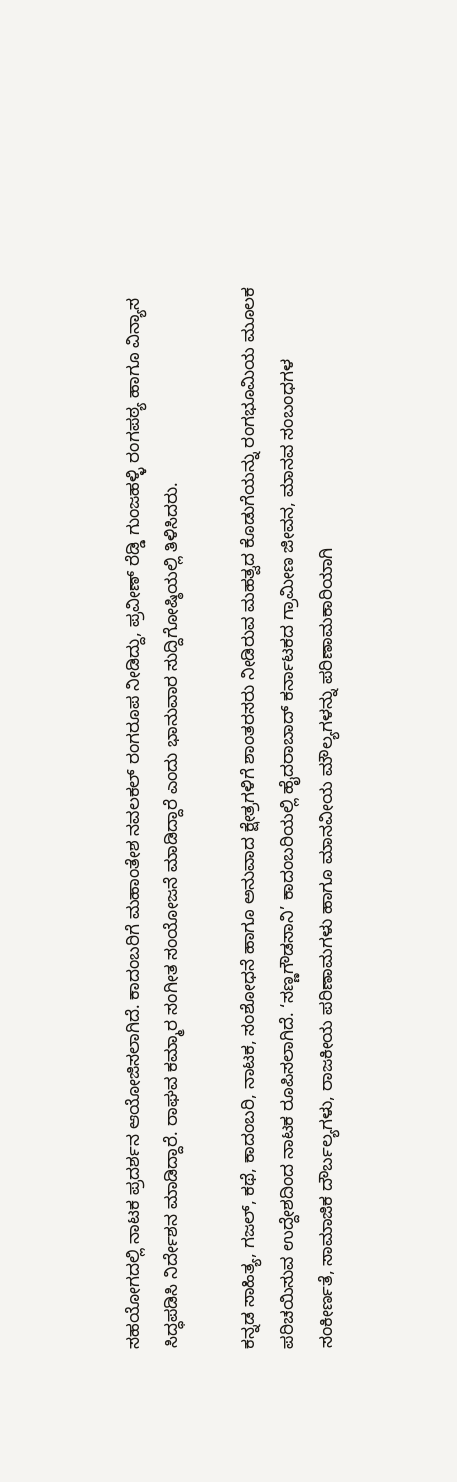ಸಹಯೋಗದಲ್ಲಿ ನಾಟಕ ಪ್ರದರ್ಶನ ಆಯೋಜಿಸಲಾಗಿದೆ. ಕಾದಂಬರಿಗೆ ಮಹಾಂತೇಶ ನವಲಕಲ್ ರಂಗರೂಪ ನೀಡಿದ್ದು, ಪ್ರವೀಣ್ ರೆಡ್ಡಿ ಗುಂಜಹಳ್ಳಿ ರಂಗಪಠ್ಯ ಹಾಗೂ ವಿನ್ಯಾಸ ಸಿದ್ಧಪಡಿಸಿ ನಿರ್ದೇಶನ ಮಾಡಿದ್ದಾರೆ. ರಾಘವ ಕಮ್ಮಾರ ಸಂಗೀತ ಸಂಯೋಜನೆ ಮಾಡಿದ್ದಾರೆ ಎಂದು ಭಾನುವಾರ ಸುದ್ದಿಗೋಷ್ಠಿಯಲ್ಲಿ ತಿಳಿಸಿದರು.

ಕನ್ನಡ ಸಾಹಿತ್ಯ, ಗಜಲ್, ಕಥೆ, ಕಾದಂಬರಿ, ನಾಟಕ, ಸಂಶೋಧನೆ ಹಾಗೂ ಅನುವಾದ ಕ್ಷೇತ್ರಗಳಿಗೆ ಶಾಂತರಸರು ನೀಡಿರುವ ಮಹತ್ವದ ಕೊಡುಗೆಯನ್ನು ರಂಗಭೂಮಿಯ ಮೂಲಕ ಪರಿಚಯಿಸುವ ಉದ್ದೇಶದಿಂದ ನಾಟಕ ರೂಪಿಸಲಾಗಿದೆ. ‘ಸಣ್ಣಗೌಡಸಾನಿ’ ಕಾದಂಬರಿಯಲ್ಲಿ ಹೈದರಾಬಾದ್ ಕರ್ನಾಟಕದ ಗ್ರಾಮೀಣ ಜೀವನ, ಮಾನವ ಸಂಬಂಧಗಳ ಸಂಕೀರ್ಣತೆ, ಸಾಮಾಜಿಕ ದೌರ್ಬಲ್ಯಗಳು, ರಾಜಕೀಯ ಪರಿಣಾಮಗಳು ಹಾಗೂ ಮಾನವೀಯ ಮೌಲ್ಯಗಳನ್ನು ಪರಿಣಾಮಕಾರಿಯಾಗಿ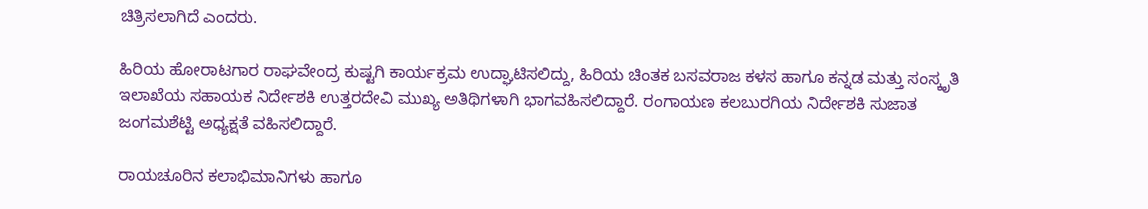ಚಿತ್ರಿಸಲಾಗಿದೆ ಎಂದರು.

ಹಿರಿಯ ಹೋರಾಟಗಾರ ರಾಘವೇಂದ್ರ ಕುಷ್ಟಗಿ ಕಾರ್ಯಕ್ರಮ ಉದ್ಘಾಟಿಸಲಿದ್ದು, ಹಿರಿಯ ಚಿಂತಕ ಬಸವರಾಜ ಕಳಸ ಹಾಗೂ ಕನ್ನಡ ಮತ್ತು ಸಂಸ್ಕೃತಿ ಇಲಾಖೆಯ ಸಹಾಯಕ ನಿರ್ದೇಶಕಿ ಉತ್ತರದೇವಿ ಮುಖ್ಯ ಅತಿಥಿಗಳಾಗಿ ಭಾಗವಹಿಸಲಿದ್ದಾರೆ. ರಂಗಾಯಣ ಕಲಬುರಗಿಯ ನಿರ್ದೇಶಕಿ ಸುಜಾತ ಜಂಗಮಶೆಟ್ಟಿ ಅಧ್ಯಕ್ಷತೆ ವಹಿಸಲಿದ್ದಾರೆ.

ರಾಯಚೂರಿನ ಕಲಾಭಿಮಾನಿಗಳು ಹಾಗೂ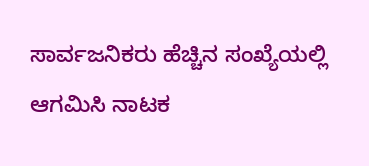ಸಾರ್ವಜನಿಕರು ಹೆಚ್ಚಿನ ಸಂಖ್ಯೆಯಲ್ಲಿ ಆಗಮಿಸಿ ನಾಟಕ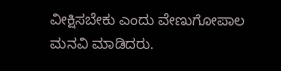ವೀಕ್ಷಿಸಬೇಕು ಎಂದು ವೇಣುಗೋಪಾಲ ಮನವಿ ಮಾಡಿದರು.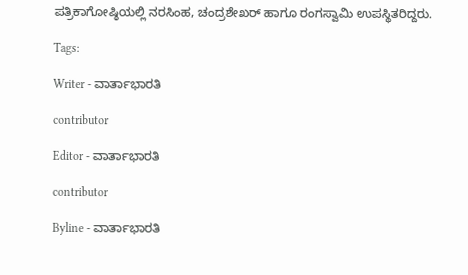ಪತ್ರಿಕಾಗೋಷ್ಠಿಯಲ್ಲಿ ನರಸಿಂಹ, ಚಂದ್ರಶೇಖರ್ ಹಾಗೂ ರಂಗಸ್ವಾಮಿ ಉಪಸ್ಥಿತರಿದ್ದರು.

Tags:

Writer - ವಾರ್ತಾಭಾರತಿ

contributor

Editor - ವಾರ್ತಾಭಾರತಿ

contributor

Byline - ವಾರ್ತಾಭಾರತಿ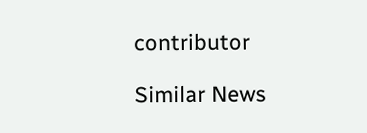contributor

Similar News